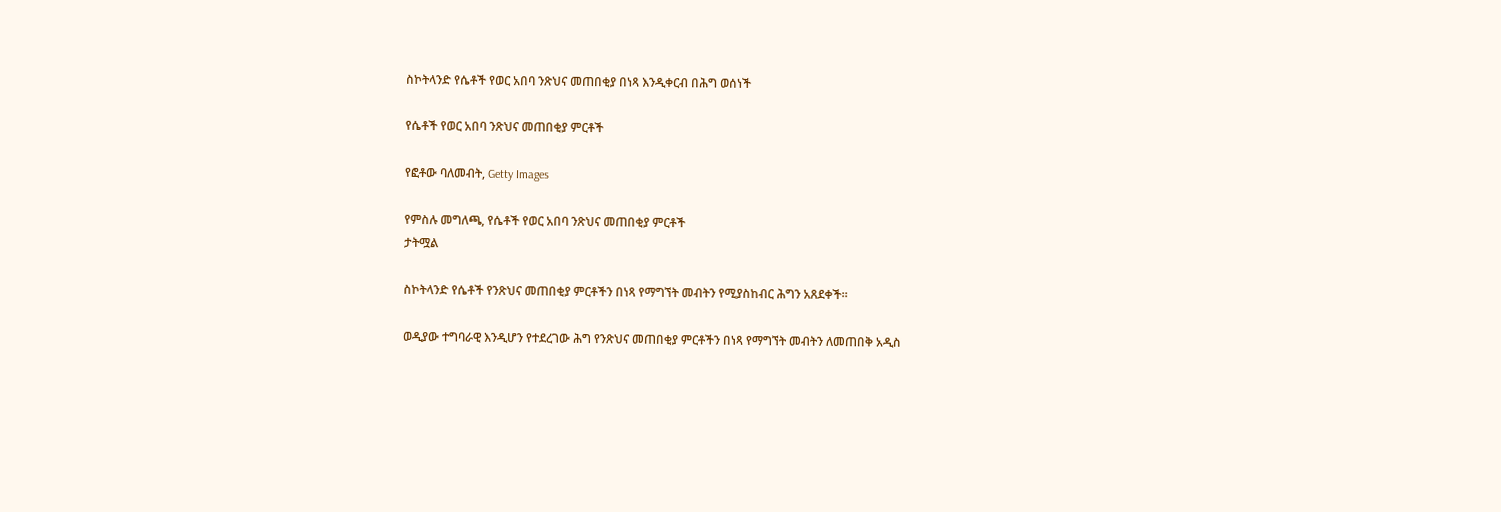ስኮትላንድ የሴቶች የወር አበባ ንጽህና መጠበቂያ በነጻ እንዲቀርብ በሕግ ወሰነች

የሴቶች የወር አበባ ንጽህና መጠበቂያ ምርቶች

የፎቶው ባለመብት, Getty Images

የምስሉ መግለጫ, የሴቶች የወር አበባ ንጽህና መጠበቂያ ምርቶች
ታትሟል

ስኮትላንድ የሴቶች የንጽህና መጠበቂያ ምርቶችን በነጻ የማግኘት መብትን የሚያስከብር ሕግን አጸደቀች።

ወዲያው ተግባራዊ እንዲሆን የተደረገው ሕግ የንጽህና መጠበቂያ ምርቶችን በነጻ የማግኘት መብትን ለመጠበቅ አዲስ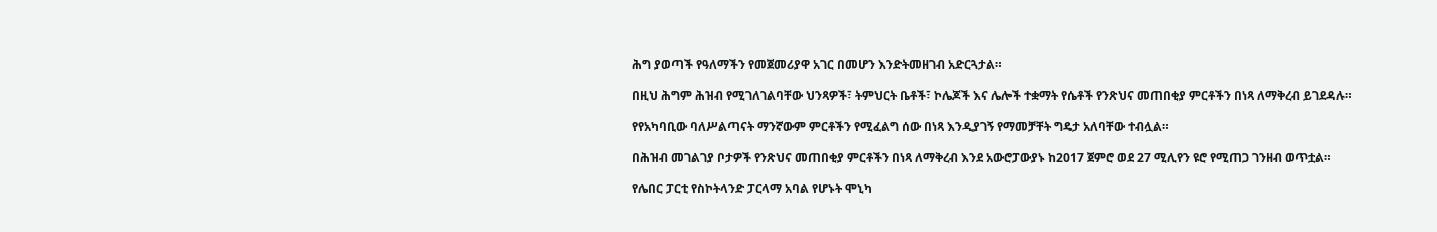ሕግ ያወጣች የዓለማችን የመጀመሪያዋ አገር በመሆን እንድትመዘገብ አድርጓታል።

በዚህ ሕግም ሕዝብ የሚገለገልባቸው ህንጻዎች፣ ትምህርት ቤቶች፣ ኮሌጆች እና ሌሎች ተቋማት የሴቶች የንጽህና መጠበቂያ ምርቶችን በነጻ ለማቅረብ ይገደዳሉ።

የየአካባቢው ባለሥልጣናት ማንኛውም ምርቶችን የሚፈልግ ሰው በነጻ እንዲያገኝ የማመቻቸት ግዴታ አለባቸው ተብሏል።

በሕዝብ መገልገያ ቦታዎች የንጽህና መጠበቂያ ምርቶችን በነጻ ለማቅረብ እንደ አውሮፓውያኑ ከ2017 ጀምሮ ወደ 27 ሚሊየን ዩሮ የሚጠጋ ገንዘብ ወጥቷል።

የሌበር ፓርቲ የስኮትላንድ ፓርላማ አባል የሆኑት ሞኒካ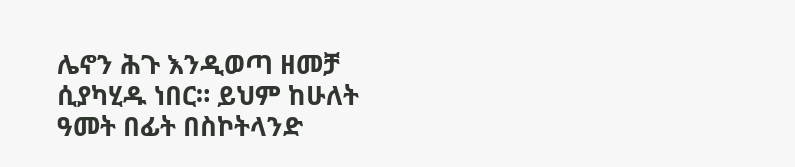ሌኖን ሕጉ እንዲወጣ ዘመቻ ሲያካሂዱ ነበር። ይህም ከሁለት ዓመት በፊት በስኮትላንድ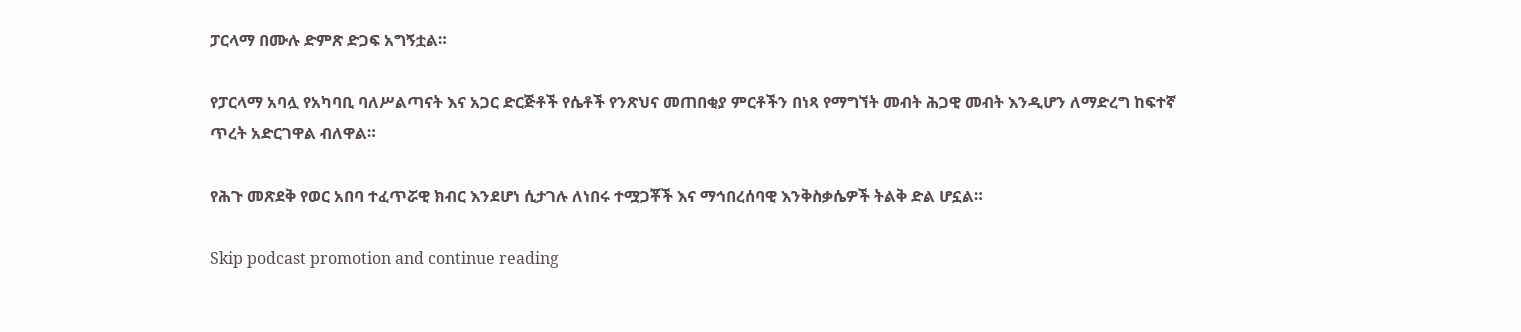ፓርላማ በሙሉ ድምጽ ድጋፍ አግኝቷል።

የፓርላማ አባሏ የአካባቢ ባለሥልጣናት እና አጋር ድርጅቶች የሴቶች የንጽህና መጠበቂያ ምርቶችን በነጻ የማግኘት መብት ሕጋዊ መብት እንዲሆን ለማድረግ ከፍተኛ ጥረት አድርገዋል ብለዋል።

የሕጉ መጽደቅ የወር አበባ ተፈጥሯዊ ክብር እንደሆነ ሲታገሉ ለነበሩ ተሟጋቾች እና ማኅበረሰባዊ እንቅስቃሴዎች ትልቅ ድል ሆኗል።

Skip podcast promotion and continue reading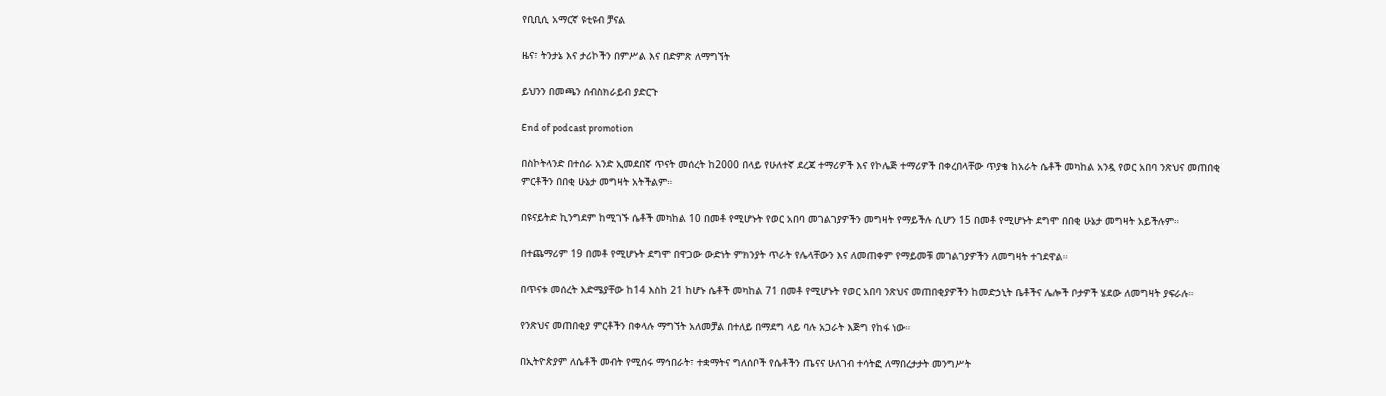የቢቢሲ አማርኛ ዩቲዩብ ቻናል

ዜና፣ ትንታኔ እና ታሪኮችን በምሥል እና በድምጽ ለማግኘት

ይህንን በመጫን ሰብስክራይብ ያድርጉ

End of podcast promotion

በስኮትላንድ በተሰራ አንድ ኢመደበኛ ጥናት መሰረት ከ2000 በላይ የሁለተኛ ደረጃ ተማሪዎች እና የኮሌጅ ተማሪዎች በቀረበላቸው ጥያቄ ከአራት ሴቶች መካከል አንዷ የወር አበባ ንጽህና መጠበቂ ምርቶችን በበቂ ሁኔታ መግዛት አትችልም።

በዩናይትድ ኪንግደም ከሚገኙ ሴቶች መካከል 10 በመቶ የሚሆኑት የወር አበባ መገልገያዎችን መግዛት የማይችሉ ሲሆን 15 በመቶ የሚሆኑት ደግሞ በበቂ ሁኔታ መግዛት አይችሉም።

በተጨማሪም 19 በመቶ የሚሆኑት ደግሞ በዋጋው ውድነት ምክንያት ጥራት የሌላቸውን እና ለመጠቀም የማይመቹ መገልገያዎችን ለመግዛት ተገደዋል።

በጥናቱ መሰረት እድሜያቸው ከ14 እስከ 21 ከሆኑ ሴቶች መካከል 71 በመቶ የሚሆኑት የወር አበባ ንጽህና መጠበቂያዎችን ከመድኃኒት ቤቶችና ሌሎች ቦታዎች ሄደው ለመግዛት ያፍራሉ።

የንጽህና መጠበቂያ ምርቶችን በቀላሉ ማግኘት አለመቻል በተለይ በማደግ ላይ ባሉ አጋራት እጅግ የከፋ ነው።

በኢትዮጵያም ለሴቶች መብት የሚሰሩ ማኅበራት፣ ተቋማትና ግለሰቦች የሴቶችን ጤናና ሁለገብ ተሳትፎ ለማበረታታት መንግሥት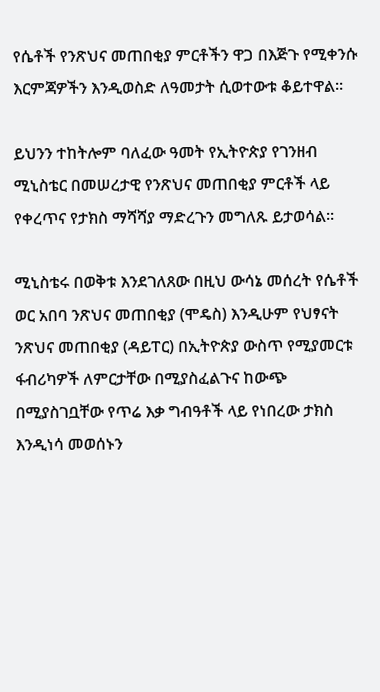የሴቶች የንጽህና መጠበቂያ ምርቶችን ዋጋ በእጅጉ የሚቀንሱ እርምጃዎችን እንዲወስድ ለዓመታት ሲወተውቱ ቆይተዋል።

ይህንን ተከትሎም ባለፈው ዓመት የኢትዮጵያ የገንዘብ ሚኒስቴር በመሠረታዊ የንጽህና መጠበቂያ ምርቶች ላይ የቀረጥና የታክስ ማሻሻያ ማድረጉን መግለጹ ይታወሳል።

ሚኒስቴሩ በወቅቱ እንደገለጸው በዚህ ውሳኔ መሰረት የሴቶች ወር አበባ ንጽህና መጠበቂያ (ሞዴስ) እንዲሁም የህፃናት ንጽህና መጠበቂያ (ዳይፐር) በኢትዮጵያ ውስጥ የሚያመርቱ ፋብሪካዎች ለምርታቸው በሚያስፈልጉና ከውጭ በሚያስገቧቸው የጥሬ እቃ ግብዓቶች ላይ የነበረው ታክስ እንዲነሳ መወሰኑን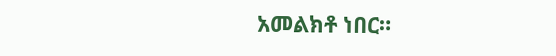አመልክቶ ነበር።